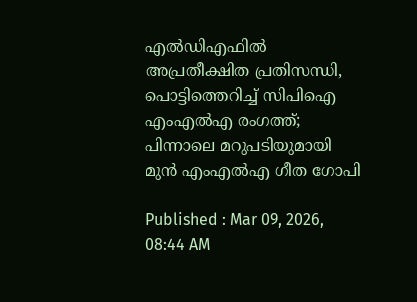എൽഡ‍ിഎഫിൽ അപ്രതീക്ഷിത പ്രതിസന്ധി, പൊട്ടിത്തെറിച്ച് സിപിഐ എംഎല്‍എ രംഗത്ത്; പിന്നാലെ മറുപടിയുമായി മുൻ എംഎൽഎ ഗീത ഗോപി

Published : Mar 09, 2026, 08:44 AM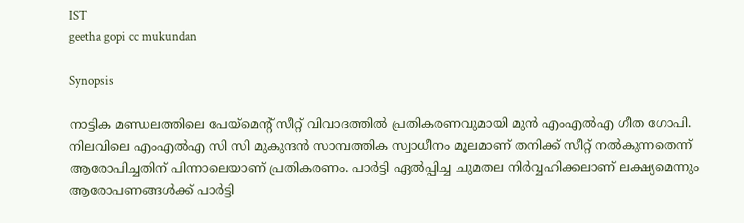IST
geetha gopi cc mukundan

Synopsis

നാട്ടിക മണ്ഡലത്തിലെ പേയ്മെന്‍റ് സീറ്റ് വിവാദത്തിൽ പ്രതികരണവുമായി മുൻ എംഎൽഎ ഗീത ഗോപി. നിലവിലെ എംഎൽഎ സി സി മുകുന്ദൻ സാമ്പത്തിക സ്വാധീനം മൂലമാണ് തനിക്ക് സീറ്റ് നൽകുന്നതെന്ന് ആരോപിച്ചതിന് പിന്നാലെയാണ് പ്രതികരണം. പാർട്ടി ഏൽപ്പിച്ച ചുമതല നിർവ്വഹിക്കലാണ് ലക്ഷ്യമെന്നും ആരോപണങ്ങൾക്ക് പാർട്ടി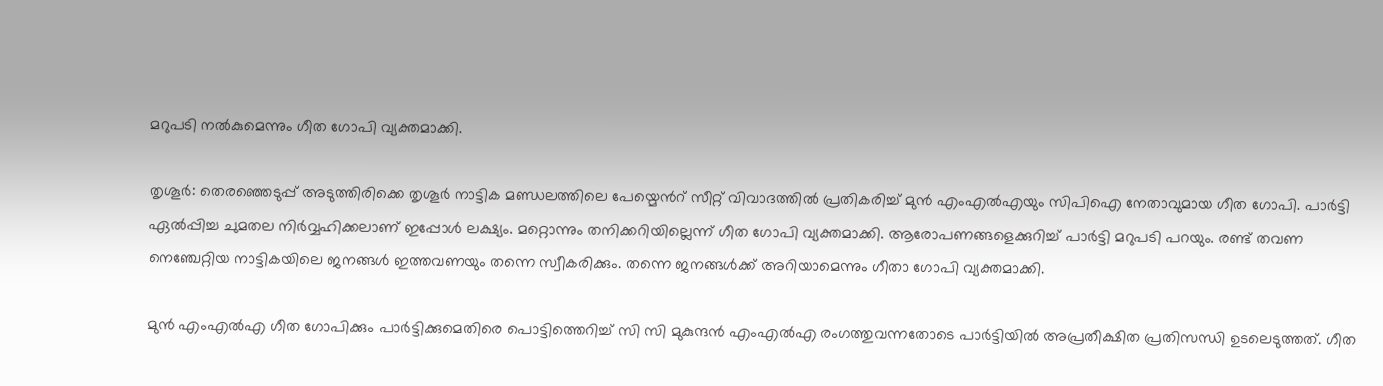മറുപടി നൽകുമെന്നും ഗീത ഗോപി വ്യക്തമാക്കി.

തൃശൂർ: തെരഞ്ഞെടുപ്പ് അടുത്തിരിക്കെ തൃശൂർ നാട്ടിക മണ്ഡലത്തിലെ പേയ്മെന്‍റ് സീറ്റ് വിവാദത്തിൽ പ്രതികരിച്ച് മുൻ എംഎല്‍എയും സിപിഐ നേതാവുമായ ഗീത ഗോപി. പാർട്ടി ഏൽപ്പിച്ച ചുമതല നിർവ്വഹിക്കലാണ് ഇപ്പോൾ ലക്ഷ്യം. മറ്റൊന്നും തനിക്കറിയില്ലെന്ന് ഗീത ഗോപി വ്യക്തമാക്കി. ആരോപണങ്ങളെക്കുറിച്ച് പാർട്ടി മറുപടി പറയും. രണ്ട് തവണ നെഞ്ചേറ്റിയ നാട്ടികയിലെ ജനങ്ങൾ ഇത്തവണയും തന്നെ സ്വീകരിക്കും. തന്നെ ജനങ്ങൾക്ക് അറിയാമെന്നും ഗീതാ ഗോപി വ്യക്തമാക്കി.

മുൻ എംഎൽഎ ഗീത ഗോപിക്കും പാർട്ടിക്കുമെതിരെ പൊട്ടിത്തെറിച്ച് സി സി മുകുന്ദൻ എംഎൽഎ രംഗത്തുവന്നതോടെ പാര്‍ട്ടിയിൽ അപ്രതീക്ഷിത പ്രതിസന്ധി ഉടലെടുത്തത്. ഗീത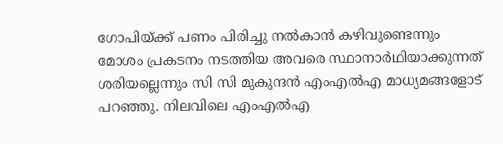ഗോപിയ്ക്ക് പണം പിരിച്ചു നൽകാൻ കഴിവുണ്ടെന്നും മോശം പ്രകടനം നടത്തിയ അവരെ സ്ഥാനാർഥിയാക്കുന്നത് ശരിയല്ലെന്നും സി സി മുകുന്ദൻ എംഎൽഎ മാധ്യമങ്ങളോട് പറഞ്ഞു. നിലവിലെ എംഎൽഎ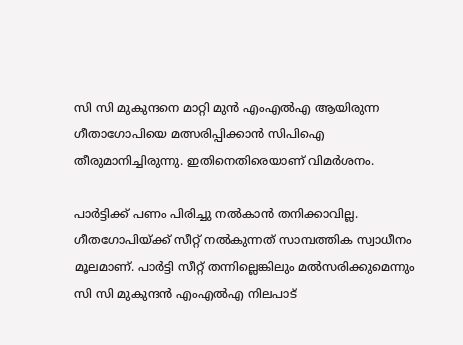സി സി മുകുന്ദനെ മാറ്റി മുൻ എംഎൽഎ ആയിരുന്ന ഗീതാഗോപിയെ മത്സരിപ്പിക്കാൻ സിപിഐ തീരുമാനിച്ചിരുന്നു. ഇതിനെതിരെയാണ് വിമർശനം.

പാർട്ടിക്ക് പണം പിരിച്ചു നൽകാൻ തനിക്കാവില്ല. ഗീതഗോപിയ്ക്ക് സീറ്റ് നൽകുന്നത് സാമ്പത്തിക സ്വാധീനം മൂലമാണ്. പാർട്ടി സീറ്റ് തന്നില്ലെങ്കിലും മൽസരിക്കുമെന്നും സി സി മുകുന്ദൻ എംഎൽഎ നിലപാട്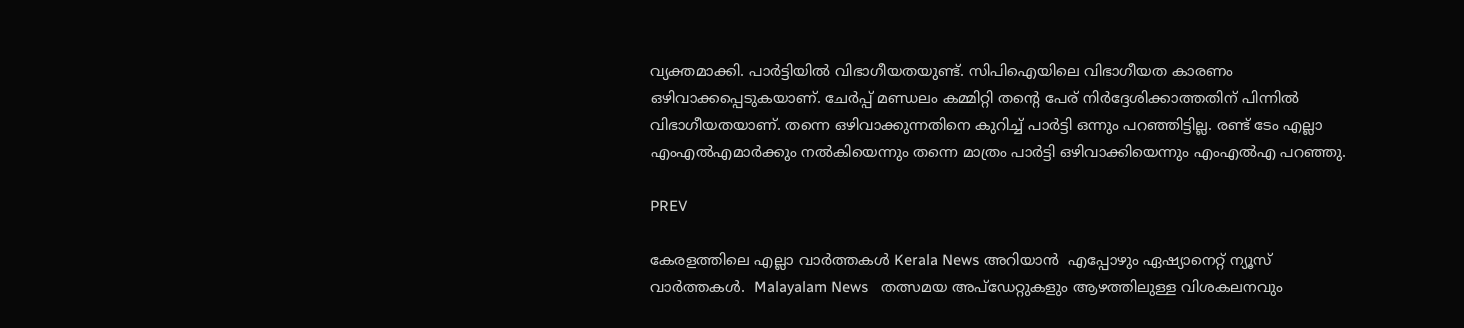വ്യക്തമാക്കി. പാർട്ടിയിൽ വിഭാഗീയതയുണ്ട്. സിപിഐയിലെ വിഭാഗീയത കാരണം ഒഴിവാക്കപ്പെടുകയാണ്. ചേർപ്പ് മണ്ഡലം കമ്മിറ്റി തന്‍റെ പേര് നിർദ്ദേശിക്കാത്തതിന് പിന്നിൽ വിഭാഗീയതയാണ്. തന്നെ ഒഴിവാക്കുന്നതിനെ കുറിച്ച് പാർട്ടി ഒന്നും പറഞ്ഞിട്ടില്ല. രണ്ട് ടേം എല്ലാ എംഎൽഎമാർക്കും നൽകിയെന്നും തന്നെ മാത്രം പാർട്ടി ഒഴിവാക്കിയെന്നും എംഎൽഎ പറഞ്ഞു.

PREV

കേരളത്തിലെ എല്ലാ വാർത്തകൾ Kerala News അറിയാൻ  എപ്പോഴും ഏഷ്യാനെറ്റ് ന്യൂസ് വാർത്തകൾ.  Malayalam News   തത്സമയ അപ്‌ഡേറ്റുകളും ആഴത്തിലുള്ള വിശകലനവും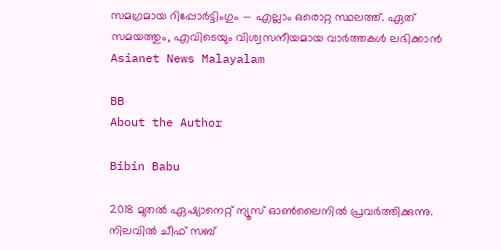സമഗ്രമായ റിപ്പോർട്ടിംഗും — എല്ലാം ഒരൊറ്റ സ്ഥലത്ത്. ഏത് സമയത്തും, എവിടെയും വിശ്വസനീയമായ വാർത്തകൾ ലഭിക്കാൻ Asianet News Malayalam

BB
About the Author

Bibin Babu

2018 മുതല്‍ ഏഷ്യാനെറ്റ് ന്യൂസ് ഓണ്‍ലൈനില്‍ പ്രവര്‍ത്തിക്കുന്നു. നിലവില്‍ ചീഫ് സബ്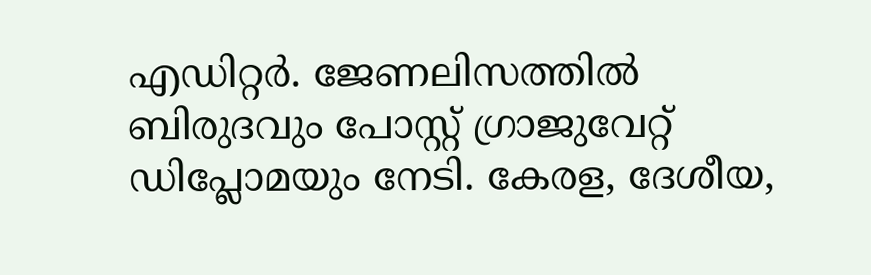എഡിറ്റർ. ജേണലിസത്തില്‍ ബിരുദവും പോസ്റ്റ് ഗ്രാജുവേറ്റ് ഡിപ്ലോമയും നേടി. കേരള, ദേശീയ,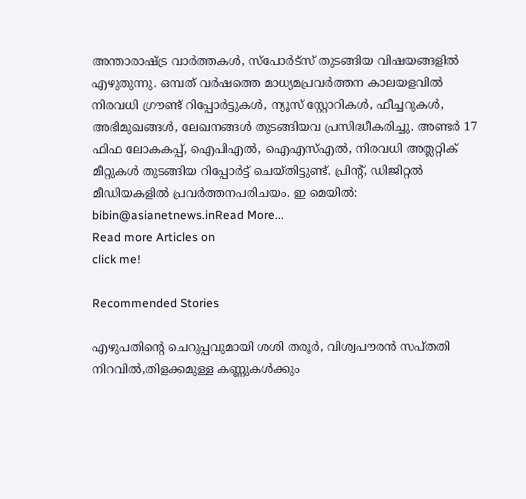അന്താരാഷ്ട്ര വാര്‍ത്തകള്‍, സ്പോര്‍ട്സ് തുടങ്ങിയ വിഷയങ്ങളില്‍ എഴുതുന്നു. ഒമ്പത് വര്‍ഷത്തെ മാധ്യമപ്രവര്‍ത്തന കാലയളവില്‍ നിരവധി ഗ്രൗണ്ട് റിപ്പോര്‍ട്ടുകള്‍, ന്യൂസ് സ്റ്റോറികള്‍, ഫീച്ചറുകള്‍, അഭിമുഖങ്ങള്‍, ലേഖനങ്ങള്‍ തുടങ്ങിയവ പ്രസിദ്ധീകരിച്ചു. അണ്ടര്‍ 17 ഫിഫ ലോകകപ്പ്, ഐപിഎൽ, ഐഎസ്എൽ, നിരവധി അത്ലറ്റിക് മീറ്റുകൾ തുടങ്ങിയ റിപ്പോര്‍ട്ട് ചെയ്തിട്ടുണ്ട്. പ്രിന്‍റ്, ഡിജിറ്റല്‍ മീഡിയകളില്‍ പ്രവര്‍ത്തനപരിചയം. ഇ മെയില്‍: bibin@asianetnews.inRead More...
Read more Articles on
click me!

Recommended Stories

എഴുപതിന്‍റെ ചെറുപ്പവുമായി ശശി തരൂര്‍, വിശ്വപൗരന്‍ സപ്തതി നിറവില്‍,തിളക്കമുള്ള കണ്ണുകള്‍ക്കും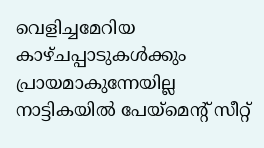വെളിച്ചമേറിയ കാഴ്ചപ്പാടുകള്‍ക്കും പ്രായമാകുന്നേയില്ല
നാട്ടികയിൽ പേയ്മെന്റ് സീറ്റ്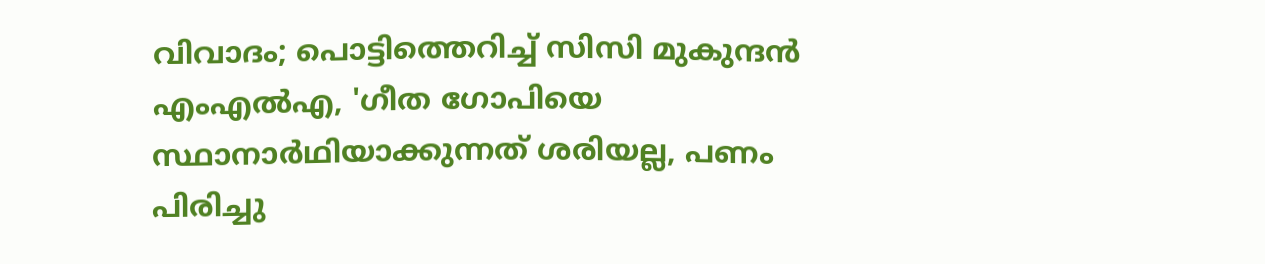വിവാദം; പൊട്ടിത്തെറിച്ച് സിസി മുകുന്ദൻ എംഎൽഎ, 'ഗീത ഗോപിയെ സ്ഥാനാർഥിയാക്കുന്നത് ശരിയല്ല, പണം പിരിച്ചു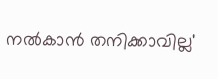നൽകാൻ തനിക്കാവില്ല'